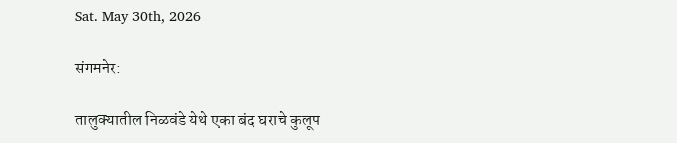Sat. May 30th, 2026

संगमनेर:

तालुक्यातील निळवंडे येथे एका बंद घराचे कुलूप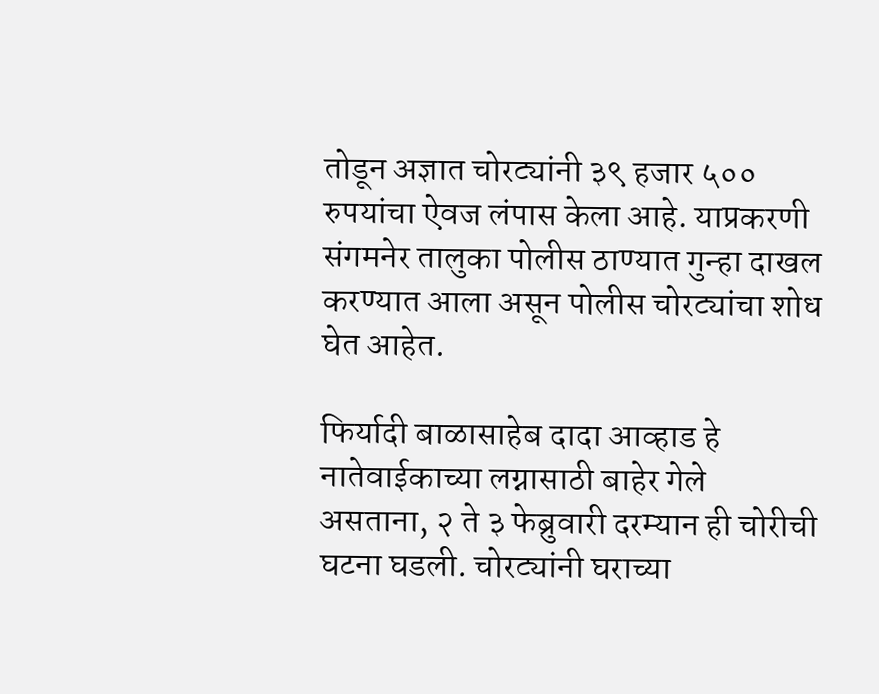तोडून अज्ञात चोरट्यांनी ३९ हजार ५०० रुपयांचा ऐवज लंपास केला आहे. याप्रकरणी संगमनेर तालुका पोलीस ठाण्यात गुन्हा दाखल करण्यात आला असून पोलीस चोरट्यांचा शोध घेत आहेत.

फिर्यादी बाळासाहेब दादा आव्हाड हे नातेवाईकाच्या लग्नासाठी बाहेर गेले असताना, २ ते ३ फेब्रुवारी दरम्यान ही चोरीची घटना घडली. चोरट्यांनी घराच्या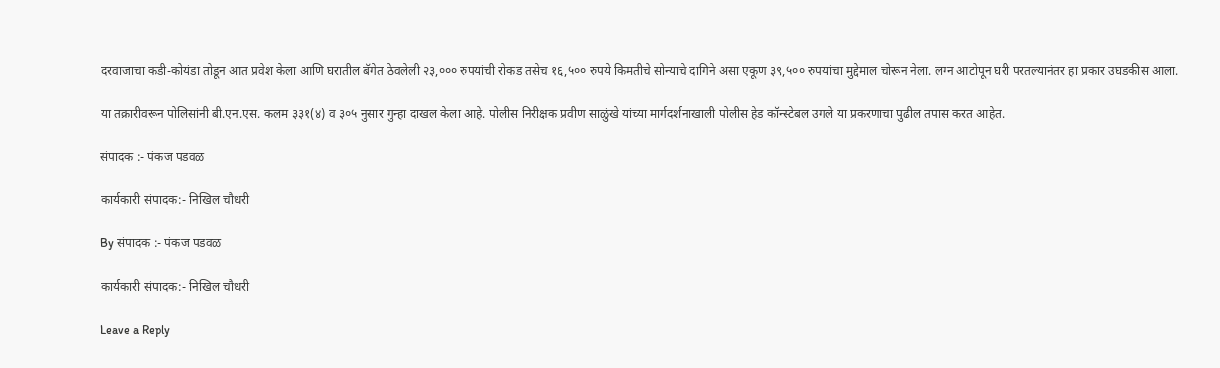दरवाजाचा कडी-कोयंडा तोडून आत प्रवेश केला आणि घरातील बॅगेत ठेवलेली २३,००० रुपयांची रोकड तसेच १६,५०० रुपये किमतीचे सोन्याचे दागिने असा एकूण ३९,५०० रुपयांचा मुद्देमाल चोरून नेला. लग्न आटोपून घरी परतल्यानंतर हा प्रकार उघडकीस आला.

या तक्रारीवरून पोलिसांनी बी.एन.एस. कलम ३३१(४) व ३०५ नुसार गुन्हा दाखल केला आहे. पोलीस निरीक्षक प्रवीण साळुंखे यांच्या मार्गदर्शनाखाली पोलीस हेड कॉन्स्टेबल उगले या प्रकरणाचा पुढील तपास करत आहेत.

संपादक :- पंकज पडवळ

कार्यकारी संपादक:- निखिल चौधरी

By संपादक :- पंकज पडवळ

कार्यकारी संपादक:- निखिल चौधरी

Leave a Reply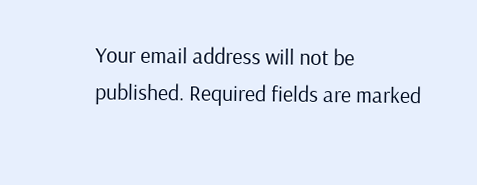Your email address will not be published. Required fields are marked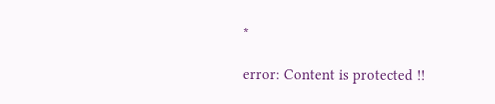*

error: Content is protected !!